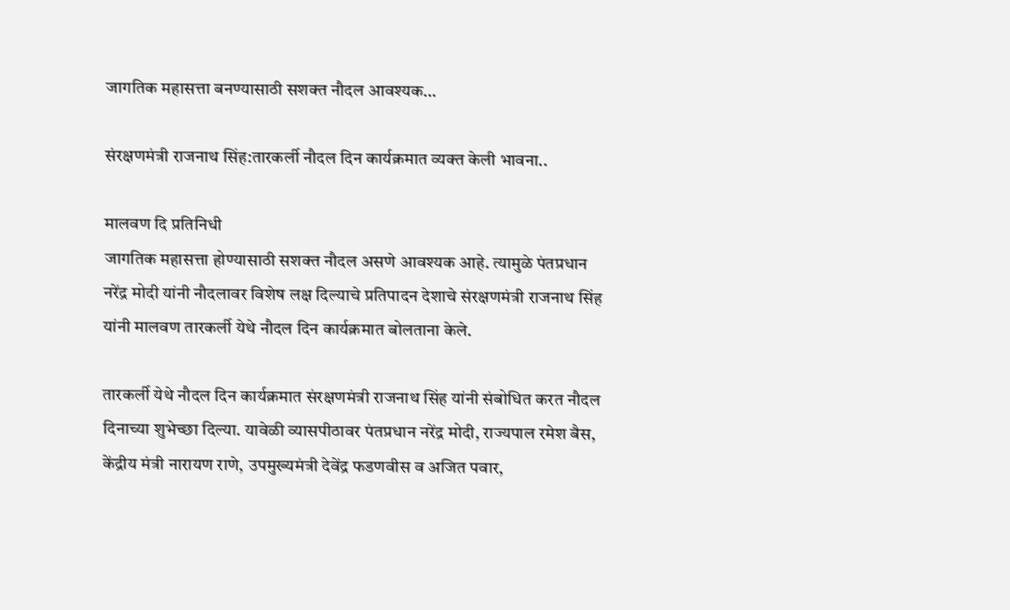जागतिक महासत्ता बनण्यासाठी सशक्त नौदल आवश्यक…

संरक्षणमंत्री राजनाथ सिंह:तारकर्ली नौदल दिन कार्यक्रमात व्यक्त केली भावना..

मालवण दि प्रतिनिधी
जागतिक महासत्ता होण्यासाठी सशक्त नौदल असणे आवश्यक आहे. त्यामुळे पंतप्रधान नरेंद्र मोदी यांनी नौदलावर विशेष लक्ष दिल्याचे प्रतिपादन देशाचे संरक्षणमंत्री राजनाथ सिंह यांनी मालवण तारकर्ली येथे नौदल दिन कार्यक्रमात बोलताना केले.

तारकर्ली येथे नौदल दिन कार्यक्रमात संरक्षणमंत्री राजनाथ सिंह यांनी संबोधित करत नौदल दिनाच्या शुभेच्छा दिल्या. यावेळी व्यासपीठावर पंतप्रधान नरेंद्र मोदी, राज्यपाल रमेश बैस, केंद्रीय मंत्री नारायण राणे, उपमुख्यमंत्री देवेंद्र फडणवीस व अजित पवार,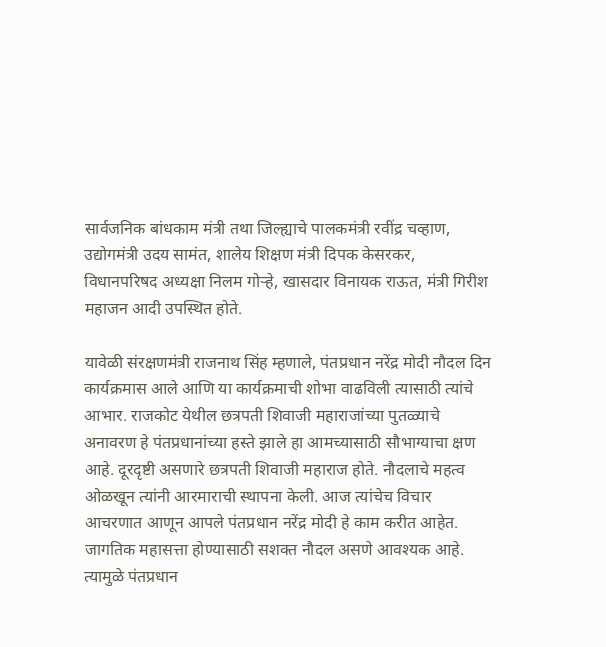सार्वजनिक बांधकाम मंत्री तथा जिल्ह्याचे पालकमंत्री रवींद्र चव्हाण, उद्योगमंत्री उदय सामंत, शालेय शिक्षण मंत्री दिपक केसरकर, विधानपरिषद अध्यक्षा निलम गोऱ्हे, खासदार विनायक राऊत, मंत्री गिरीश महाजन आदी उपस्थित होते.

यावेळी संरक्षणमंत्री राजनाथ सिंह म्हणाले, पंतप्रधान नरेंद्र मोदी नौदल दिन कार्यक्रमास आले आणि या कार्यक्रमाची शोभा वाढविली त्यासाठी त्यांचे आभार. राजकोट येथील छत्रपती शिवाजी महाराजांच्या पुतळ्याचे अनावरण हे पंतप्रधानांच्या हस्ते झाले हा आमच्यासाठी सौभाग्याचा क्षण आहे. दूरदृष्टी असणारे छत्रपती शिवाजी महाराज होते. नौदलाचे महत्व ओळखून त्यांनी आरमाराची स्थापना केली. आज त्यांचेच विचार आचरणात आणून आपले पंतप्रधान नरेंद्र मोदी हे काम करीत आहेत. जागतिक महासत्ता होण्यासाठी सशक्त नौदल असणे आवश्यक आहे. त्यामुळे पंतप्रधान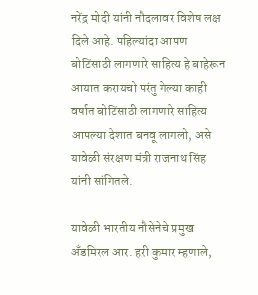नरेंद्र मोदी यांनी नौदलावर विशेष लक्ष दिले आहे. पहिल्यांदा आपण बोटिंसाठी लागणारे साहित्य हे बाहेरून आयात करायचो परंतु गेल्या काही वर्षात बोटिंसाठी लागणारे साहित्य आपल्या देशात बनवू लागलो, असे यावेळी संरक्षण मंत्री राजनाथ सिंह यांनी सांगितले.

यावेळी भारतीय नौसेनेचे प्रमुख अँडमिरल आर. हरी कुमार म्हणाले,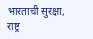भारताची सुरक्षा, राष्ट्र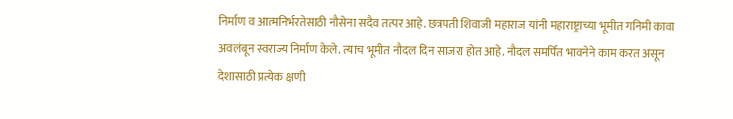निर्माण व आत्मनिर्भरतेसाठी नौसेना सदैव तत्पर आहे. छत्रपती शिवाजी महाराज यांनी महाराष्ट्राच्या भूमीत गनिमी कावा अवलंबून स्वराज्य निर्माण केले. त्याच भूमीत नौदल दिन साजरा होत आहे. नौदल समर्पित भावनेने काम करत असून देशासाठी प्रत्येक क्षणी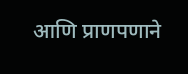आणि प्राणपणाने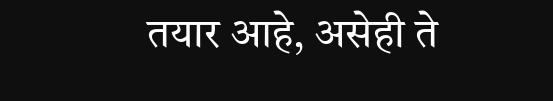तयार आहे, असेही ते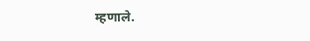म्हणाले.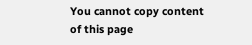You cannot copy content of this page